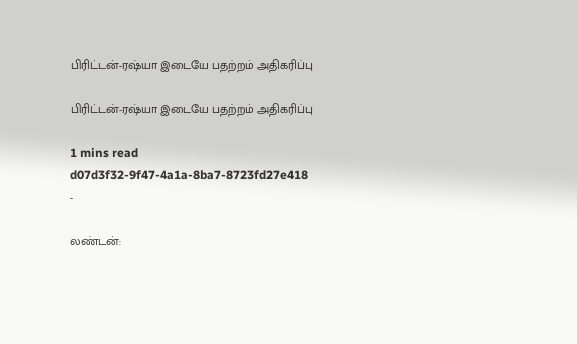பிரிட்டன்-ரஷ்யா இடையே பதற்றம் அதிகரிப்பு

பிரிட்டன்-ரஷ்யா இடையே பதற்றம் அதிகரிப்பு

1 mins read
d07d3f32-9f47-4a1a-8ba7-8723fd27e418
-

லண்டன்: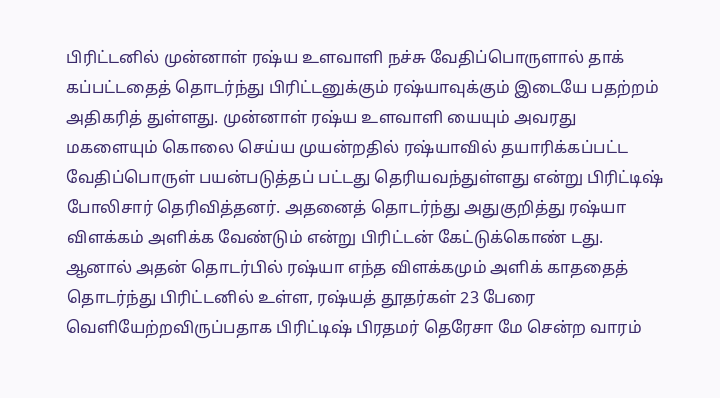பிரிட்டனில் முன்னாள் ரஷ்ய உளவாளி நச்சு வேதிப்பொருளால் தாக் கப்பட்டதைத் தொடர்ந்து பிரிட்டனுக்கும் ரஷ்யாவுக்கும் இடையே பதற்றம் அதிகரித் துள்ளது. முன்னாள் ரஷ்ய உளவாளி யையும் அவரது மகளையும் கொலை செய்ய முயன்றதில் ரஷ்யாவில் தயாரிக்கப்பட்ட வேதிப்பொருள் பயன்படுத்தப் பட்டது தெரியவந்துள்ளது என்று பிரிட்டிஷ் போலிசார் தெரிவித்தனர். அதனைத் தொடர்ந்து அதுகுறித்து ரஷ்யா விளக்கம் அளிக்க வேண்டும் என்று பிரிட்டன் கேட்டுக்கொண் டது. ஆனால் அதன் தொடர்பில் ரஷ்யா எந்த விளக்கமும் அளிக் காததைத் தொடர்ந்து பிரிட்டனில் உள்ள, ரஷ்யத் தூதர்கள் 23 பேரை வெளியேற்றவிருப்பதாக பிரிட்டிஷ் பிரதமர் தெரேசா மே சென்ற வாரம்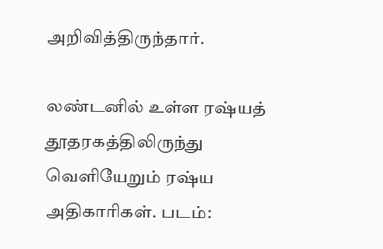அறிவித்திருந்தார்.

லண்டனில் உள்ள ரஷ்யத் தூதரகத்திலிருந்து வெளியேறும் ரஷ்ய அதிகாரிகள். படம்: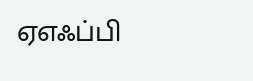ஏஎஃப்பி